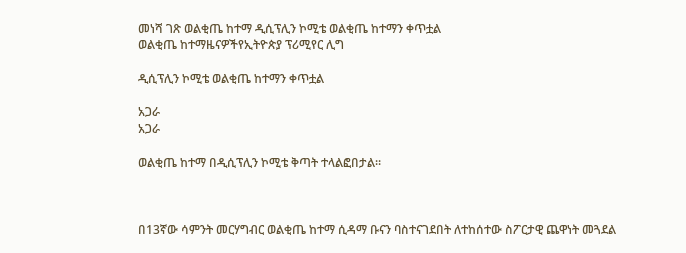መነሻ ገጽ ወልቂጤ ከተማ ዲሲፕሊን ኮሚቴ ወልቂጤ ከተማን ቀጥቷል
ወልቂጤ ከተማዜናዎችየኢትዮጵያ ፕሪሚየር ሊግ

ዲሲፕሊን ኮሚቴ ወልቂጤ ከተማን ቀጥቷል

አጋራ
አጋራ

ወልቂጤ ከተማ በዲሲፕሊን ኮሚቴ ቅጣት ተላልፎበታል።



በ13ኛው ሳምንት መርሃግብር ወልቂጤ ከተማ ሲዳማ ቡናን ባስተናገደበት ለተከሰተው ስፖርታዊ ጨዋነት መጓደል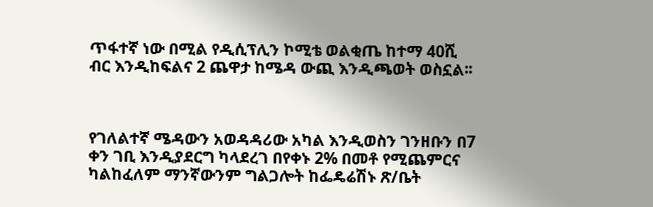ጥፋተኛ ነው በሚል የዲሲፕሊን ኮሚቴ ወልቂጤ ከተማ 40ሺ ብር እንዲከፍልና 2 ጨዋታ ከሜዳ ውጪ እንዲጫወት ወስኗል፡፡



የገለልተኛ ሜዳውን አወዳዳሪው አካል እንዲወስን ገንዘቡን በ7 ቀን ገቢ እንዲያደርግ ካላደረገ በየቀኑ 2% በመቶ የሚጨምርና ካልከፈለም ማንኛውንም ግልጋሎት ከፌዴሬሽኑ ጽ/ቤት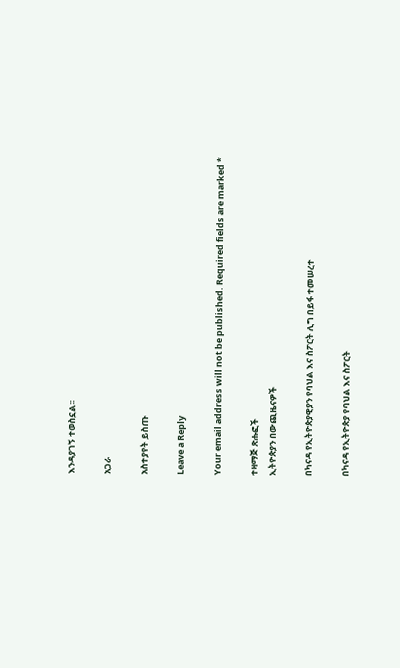እንዳያገኝ ተወስኗል፡፡

አጋራ

አስተያየት ይስጡ

Leave a Reply

Your email address will not be published. Required fields are marked *

ተዛማጅ ጽሑፎች
ኢትዮጵያን በውጪዜናዎች

በካናዳ የኢትዮጵያዊያን የባህል እና ስፖርት ሊግ በይፋ ተመሠረተ

በካናዳ የኢትዮጵያ የባህል እና ስፖርት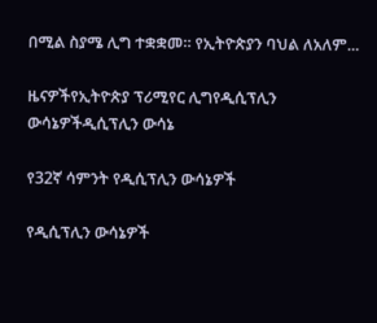በሚል ስያሜ ሊግ ተቋቋመ። የኢትዮጵያን ባህል ለአለም...

ዜናዎችየኢትዮጵያ ፕሪሚየር ሊግየዲሲፕሊን ውሳኔዎችዲሲፕሊን ውሳኔ

የ32ኛ ሳምንት የዲሲፕሊን ውሳኔዎች

የዲሲፕሊን ውሳኔዎች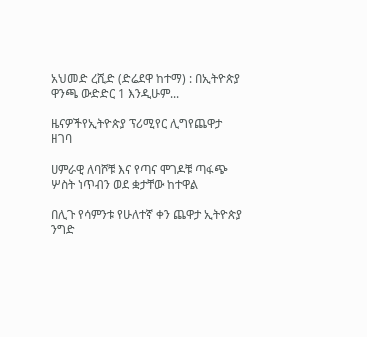አህመድ ረሺድ (ድሬደዋ ከተማ) : በኢትዮጵያ ዋንጫ ውድድር 1 እንዲሁም...

ዜናዎችየኢትዮጵያ ፕሪሚየር ሊግየጨዋታ ዘገባ

ሀምራዊ ለባሾቹ እና የጣና ሞገዶቹ ጣፋጭ ሦስት ነጥብን ወደ ቋታቸው ከተዋል

በሊጉ የሳምንቱ የሁለተኛ ቀን ጨዋታ ኢትዮጵያ ንግድ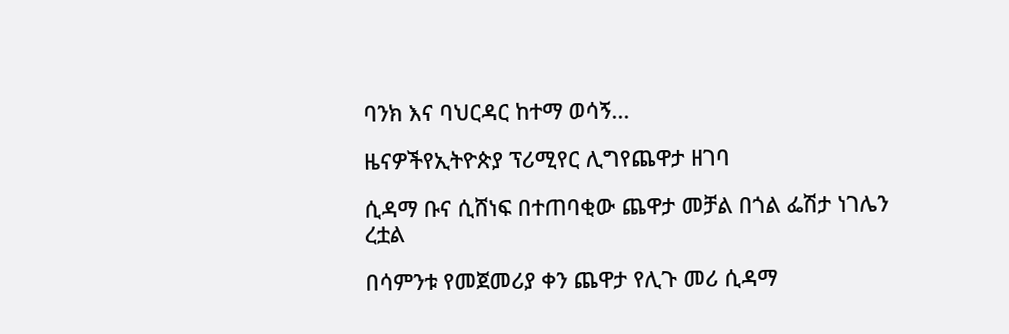ባንክ እና ባህርዳር ከተማ ወሳኝ...

ዜናዎችየኢትዮጵያ ፕሪሚየር ሊግየጨዋታ ዘገባ

ሲዳማ ቡና ሲሸነፍ በተጠባቂው ጨዋታ መቻል በጎል ፌሽታ ነገሌን ረቷል

በሳምንቱ የመጀመሪያ ቀን ጨዋታ የሊጉ መሪ ሲዳማ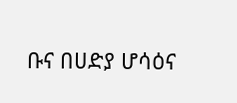ቡና በሀድያ ሆሳዕና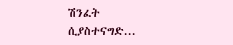ሽንፈት ሲያስተናግድ...